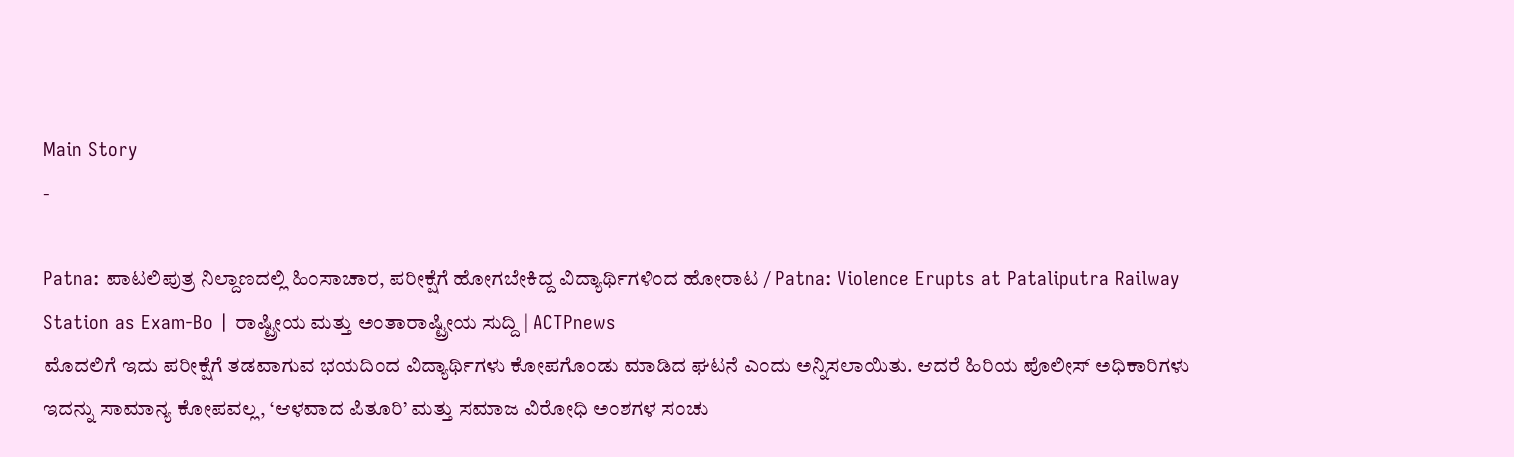Main Story
-

Patna: ಪಾಟಲಿಪುತ್ರ ನಿಲ್ದಾಣದಲ್ಲಿ ಹಿಂಸಾಚಾರ, ಪರೀಕ್ಷೆಗೆ ಹೋಗಬೇಕಿದ್ದ ವಿದ್ಯಾರ್ಥಿಗಳಿಂದ ಹೋರಾಟ / Patna: Violence Erupts at Pataliputra Railway Station as Exam-Bo | ರಾಷ್ಟ್ರೀಯ ಮತ್ತು ಅಂತಾರಾಷ್ಟ್ರೀಯ ಸುದ್ದಿ | ACTPnews
ಮೊದಲಿಗೆ ಇದು ಪರೀಕ್ಷೆಗೆ ತಡವಾಗುವ ಭಯದಿಂದ ವಿದ್ಯಾರ್ಥಿಗಳು ಕೋಪಗೊಂಡು ಮಾಡಿದ ಘಟನೆ ಎಂದು ಅನ್ನಿಸಲಾಯಿತು. ಆದರೆ ಹಿರಿಯ ಪೊಲೀಸ್ ಅಧಿಕಾರಿಗಳು ಇದನ್ನು ಸಾಮಾನ್ಯ ಕೋಪವಲ್ಲ, ‘ಆಳವಾದ ಪಿತೂರಿ’ ಮತ್ತು ಸಮಾಜ ವಿರೋಧಿ ಅಂಶಗಳ ಸಂಚು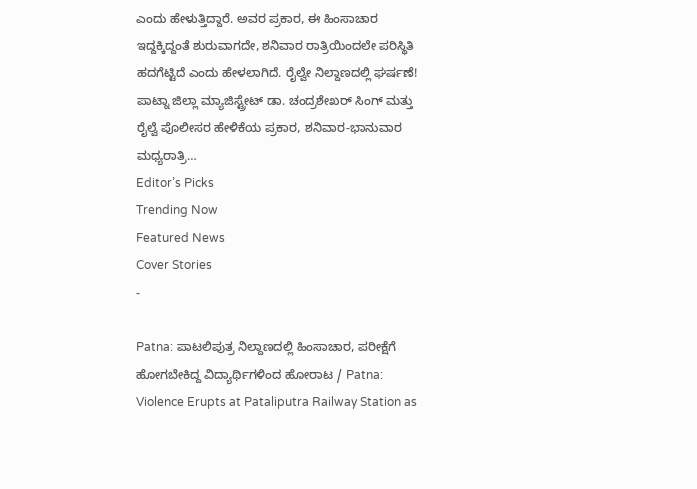ಎಂದು ಹೇಳುತ್ತಿದ್ದಾರೆ. ಅವರ ಪ್ರಕಾರ, ಈ ಹಿಂಸಾಚಾರ ಇದ್ದಕ್ಕಿದ್ದಂತೆ ಶುರುವಾಗದೇ, ಶನಿವಾರ ರಾತ್ರಿಯಿಂದಲೇ ಪರಿಸ್ಥಿತಿ ಹದಗೆಟ್ಟಿದೆ ಎಂದು ಹೇಳಲಾಗಿದೆ. ರೈಲ್ವೇ ನಿಲ್ದಾಣದಲ್ಲಿ ಘರ್ಷಣೆ! ಪಾಟ್ನಾ ಜಿಲ್ಲಾ ಮ್ಯಾಜಿಸ್ಟ್ರೇಟ್ ಡಾ. ಚಂದ್ರಶೇಖರ್ ಸಿಂಗ್ ಮತ್ತು ರೈಲ್ವೆ ಪೊಲೀಸರ ಹೇಳಿಕೆಯ ಪ್ರಕಾರ, ಶನಿವಾರ-ಭಾನುವಾರ ಮಧ್ಯರಾತ್ರಿ…
Editor’s Picks
Trending Now
Featured News
Cover Stories
-

Patna: ಪಾಟಲಿಪುತ್ರ ನಿಲ್ದಾಣದಲ್ಲಿ ಹಿಂಸಾಚಾರ, ಪರೀಕ್ಷೆಗೆ ಹೋಗಬೇಕಿದ್ದ ವಿದ್ಯಾರ್ಥಿಗಳಿಂದ ಹೋರಾಟ / Patna: Violence Erupts at Pataliputra Railway Station as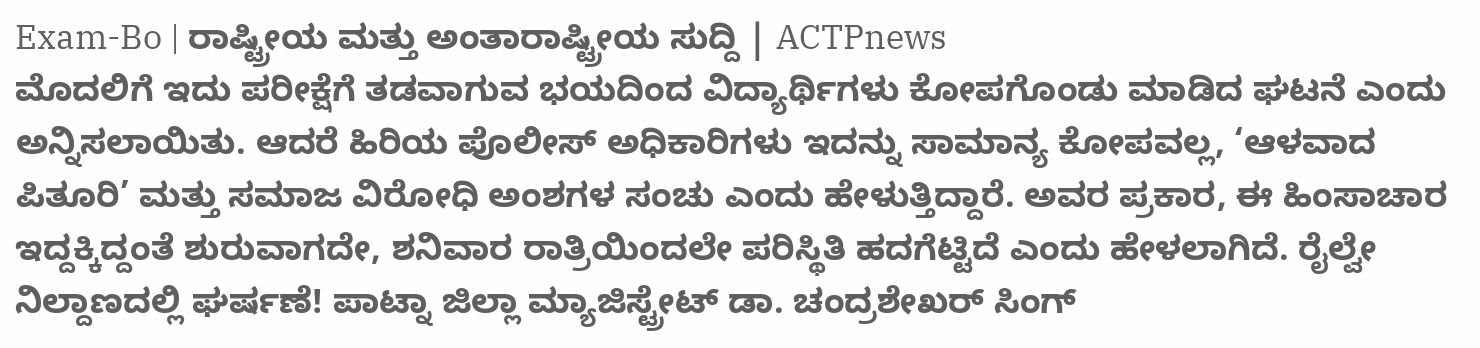Exam-Bo | ರಾಷ್ಟ್ರೀಯ ಮತ್ತು ಅಂತಾರಾಷ್ಟ್ರೀಯ ಸುದ್ದಿ | ACTPnews
ಮೊದಲಿಗೆ ಇದು ಪರೀಕ್ಷೆಗೆ ತಡವಾಗುವ ಭಯದಿಂದ ವಿದ್ಯಾರ್ಥಿಗಳು ಕೋಪಗೊಂಡು ಮಾಡಿದ ಘಟನೆ ಎಂದು ಅನ್ನಿಸಲಾಯಿತು. ಆದರೆ ಹಿರಿಯ ಪೊಲೀಸ್ ಅಧಿಕಾರಿಗಳು ಇದನ್ನು ಸಾಮಾನ್ಯ ಕೋಪವಲ್ಲ, ‘ಆಳವಾದ ಪಿತೂರಿ’ ಮತ್ತು ಸಮಾಜ ವಿರೋಧಿ ಅಂಶಗಳ ಸಂಚು ಎಂದು ಹೇಳುತ್ತಿದ್ದಾರೆ. ಅವರ ಪ್ರಕಾರ, ಈ ಹಿಂಸಾಚಾರ ಇದ್ದಕ್ಕಿದ್ದಂತೆ ಶುರುವಾಗದೇ, ಶನಿವಾರ ರಾತ್ರಿಯಿಂದಲೇ ಪರಿಸ್ಥಿತಿ ಹದಗೆಟ್ಟಿದೆ ಎಂದು ಹೇಳಲಾಗಿದೆ. ರೈಲ್ವೇ ನಿಲ್ದಾಣದಲ್ಲಿ ಘರ್ಷಣೆ! ಪಾಟ್ನಾ ಜಿಲ್ಲಾ ಮ್ಯಾಜಿಸ್ಟ್ರೇಟ್ ಡಾ. ಚಂದ್ರಶೇಖರ್ ಸಿಂಗ್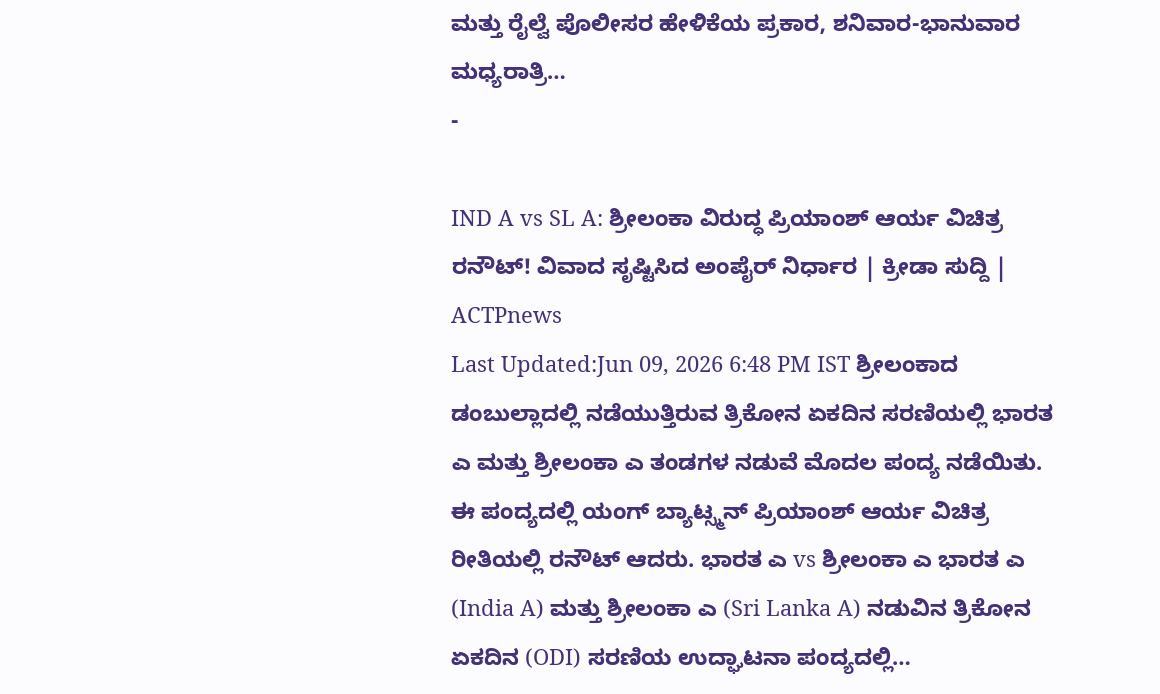ಮತ್ತು ರೈಲ್ವೆ ಪೊಲೀಸರ ಹೇಳಿಕೆಯ ಪ್ರಕಾರ, ಶನಿವಾರ-ಭಾನುವಾರ ಮಧ್ಯರಾತ್ರಿ…
-

IND A vs SL A: ಶ್ರೀಲಂಕಾ ವಿರುದ್ಧ ಪ್ರಿಯಾಂಶ್ ಆರ್ಯ ವಿಚಿತ್ರ ರನೌಟ್! ವಿವಾದ ಸೃಷ್ಟಿಸಿದ ಅಂಪೈರ್ ನಿರ್ಧಾರ | ಕ್ರೀಡಾ ಸುದ್ದಿ | ACTPnews
Last Updated:Jun 09, 2026 6:48 PM IST ಶ್ರೀಲಂಕಾದ ಡಂಬುಲ್ಲಾದಲ್ಲಿ ನಡೆಯುತ್ತಿರುವ ತ್ರಿಕೋನ ಏಕದಿನ ಸರಣಿಯಲ್ಲಿ ಭಾರತ ಎ ಮತ್ತು ಶ್ರೀಲಂಕಾ ಎ ತಂಡಗಳ ನಡುವೆ ಮೊದಲ ಪಂದ್ಯ ನಡೆಯಿತು. ಈ ಪಂದ್ಯದಲ್ಲಿ ಯಂಗ್ ಬ್ಯಾಟ್ಸ್ಮನ್ ಪ್ರಿಯಾಂಶ್ ಆರ್ಯ ವಿಚಿತ್ರ ರೀತಿಯಲ್ಲಿ ರನೌಟ್ ಆದರು. ಭಾರತ ಎ vs ಶ್ರೀಲಂಕಾ ಎ ಭಾರತ ಎ (India A) ಮತ್ತು ಶ್ರೀಲಂಕಾ ಎ (Sri Lanka A) ನಡುವಿನ ತ್ರಿಕೋನ ಏಕದಿನ (ODI) ಸರಣಿಯ ಉದ್ಘಾಟನಾ ಪಂದ್ಯದಲ್ಲಿ…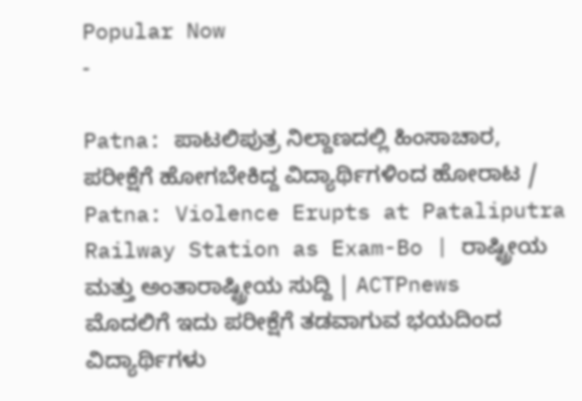Popular Now
-

Patna: ಪಾಟಲಿಪುತ್ರ ನಿಲ್ದಾಣದಲ್ಲಿ ಹಿಂಸಾಚಾರ, ಪರೀಕ್ಷೆಗೆ ಹೋಗಬೇಕಿದ್ದ ವಿದ್ಯಾರ್ಥಿಗಳಿಂದ ಹೋರಾಟ / Patna: Violence Erupts at Pataliputra Railway Station as Exam-Bo | ರಾಷ್ಟ್ರೀಯ ಮತ್ತು ಅಂತಾರಾಷ್ಟ್ರೀಯ ಸುದ್ದಿ | ACTPnews
ಮೊದಲಿಗೆ ಇದು ಪರೀಕ್ಷೆಗೆ ತಡವಾಗುವ ಭಯದಿಂದ ವಿದ್ಯಾರ್ಥಿಗಳು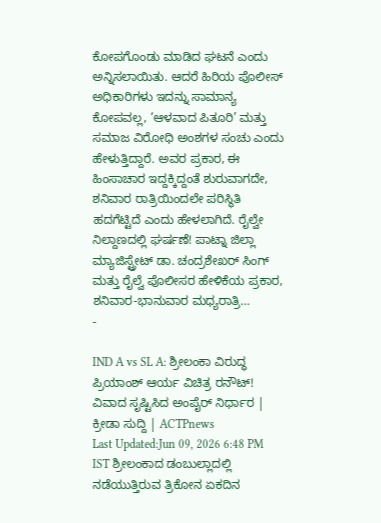ಕೋಪಗೊಂಡು ಮಾಡಿದ ಘಟನೆ ಎಂದು ಅನ್ನಿಸಲಾಯಿತು. ಆದರೆ ಹಿರಿಯ ಪೊಲೀಸ್ ಅಧಿಕಾರಿಗಳು ಇದನ್ನು ಸಾಮಾನ್ಯ ಕೋಪವಲ್ಲ, ‘ಆಳವಾದ ಪಿತೂರಿ’ ಮತ್ತು ಸಮಾಜ ವಿರೋಧಿ ಅಂಶಗಳ ಸಂಚು ಎಂದು ಹೇಳುತ್ತಿದ್ದಾರೆ. ಅವರ ಪ್ರಕಾರ, ಈ ಹಿಂಸಾಚಾರ ಇದ್ದಕ್ಕಿದ್ದಂತೆ ಶುರುವಾಗದೇ, ಶನಿವಾರ ರಾತ್ರಿಯಿಂದಲೇ ಪರಿಸ್ಥಿತಿ ಹದಗೆಟ್ಟಿದೆ ಎಂದು ಹೇಳಲಾಗಿದೆ. ರೈಲ್ವೇ ನಿಲ್ದಾಣದಲ್ಲಿ ಘರ್ಷಣೆ! ಪಾಟ್ನಾ ಜಿಲ್ಲಾ ಮ್ಯಾಜಿಸ್ಟ್ರೇಟ್ ಡಾ. ಚಂದ್ರಶೇಖರ್ ಸಿಂಗ್ ಮತ್ತು ರೈಲ್ವೆ ಪೊಲೀಸರ ಹೇಳಿಕೆಯ ಪ್ರಕಾರ, ಶನಿವಾರ-ಭಾನುವಾರ ಮಧ್ಯರಾತ್ರಿ…
-

IND A vs SL A: ಶ್ರೀಲಂಕಾ ವಿರುದ್ಧ ಪ್ರಿಯಾಂಶ್ ಆರ್ಯ ವಿಚಿತ್ರ ರನೌಟ್! ವಿವಾದ ಸೃಷ್ಟಿಸಿದ ಅಂಪೈರ್ ನಿರ್ಧಾರ | ಕ್ರೀಡಾ ಸುದ್ದಿ | ACTPnews
Last Updated:Jun 09, 2026 6:48 PM IST ಶ್ರೀಲಂಕಾದ ಡಂಬುಲ್ಲಾದಲ್ಲಿ ನಡೆಯುತ್ತಿರುವ ತ್ರಿಕೋನ ಏಕದಿನ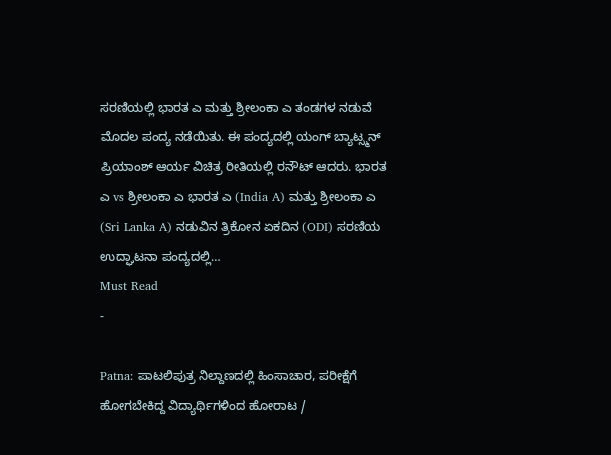ಸರಣಿಯಲ್ಲಿ ಭಾರತ ಎ ಮತ್ತು ಶ್ರೀಲಂಕಾ ಎ ತಂಡಗಳ ನಡುವೆ ಮೊದಲ ಪಂದ್ಯ ನಡೆಯಿತು. ಈ ಪಂದ್ಯದಲ್ಲಿ ಯಂಗ್ ಬ್ಯಾಟ್ಸ್ಮನ್ ಪ್ರಿಯಾಂಶ್ ಆರ್ಯ ವಿಚಿತ್ರ ರೀತಿಯಲ್ಲಿ ರನೌಟ್ ಆದರು. ಭಾರತ ಎ vs ಶ್ರೀಲಂಕಾ ಎ ಭಾರತ ಎ (India A) ಮತ್ತು ಶ್ರೀಲಂಕಾ ಎ (Sri Lanka A) ನಡುವಿನ ತ್ರಿಕೋನ ಏಕದಿನ (ODI) ಸರಣಿಯ ಉದ್ಘಾಟನಾ ಪಂದ್ಯದಲ್ಲಿ…
Must Read
-

Patna: ಪಾಟಲಿಪುತ್ರ ನಿಲ್ದಾಣದಲ್ಲಿ ಹಿಂಸಾಚಾರ, ಪರೀಕ್ಷೆಗೆ ಹೋಗಬೇಕಿದ್ದ ವಿದ್ಯಾರ್ಥಿಗಳಿಂದ ಹೋರಾಟ /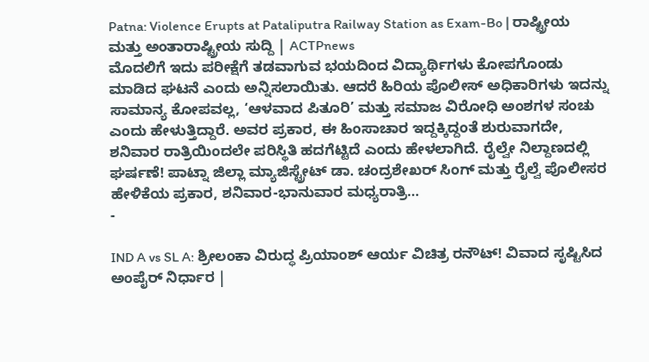Patna: Violence Erupts at Pataliputra Railway Station as Exam-Bo | ರಾಷ್ಟ್ರೀಯ ಮತ್ತು ಅಂತಾರಾಷ್ಟ್ರೀಯ ಸುದ್ದಿ | ACTPnews
ಮೊದಲಿಗೆ ಇದು ಪರೀಕ್ಷೆಗೆ ತಡವಾಗುವ ಭಯದಿಂದ ವಿದ್ಯಾರ್ಥಿಗಳು ಕೋಪಗೊಂಡು ಮಾಡಿದ ಘಟನೆ ಎಂದು ಅನ್ನಿಸಲಾಯಿತು. ಆದರೆ ಹಿರಿಯ ಪೊಲೀಸ್ ಅಧಿಕಾರಿಗಳು ಇದನ್ನು ಸಾಮಾನ್ಯ ಕೋಪವಲ್ಲ, ‘ಆಳವಾದ ಪಿತೂರಿ’ ಮತ್ತು ಸಮಾಜ ವಿರೋಧಿ ಅಂಶಗಳ ಸಂಚು ಎಂದು ಹೇಳುತ್ತಿದ್ದಾರೆ. ಅವರ ಪ್ರಕಾರ, ಈ ಹಿಂಸಾಚಾರ ಇದ್ದಕ್ಕಿದ್ದಂತೆ ಶುರುವಾಗದೇ, ಶನಿವಾರ ರಾತ್ರಿಯಿಂದಲೇ ಪರಿಸ್ಥಿತಿ ಹದಗೆಟ್ಟಿದೆ ಎಂದು ಹೇಳಲಾಗಿದೆ. ರೈಲ್ವೇ ನಿಲ್ದಾಣದಲ್ಲಿ ಘರ್ಷಣೆ! ಪಾಟ್ನಾ ಜಿಲ್ಲಾ ಮ್ಯಾಜಿಸ್ಟ್ರೇಟ್ ಡಾ. ಚಂದ್ರಶೇಖರ್ ಸಿಂಗ್ ಮತ್ತು ರೈಲ್ವೆ ಪೊಲೀಸರ ಹೇಳಿಕೆಯ ಪ್ರಕಾರ, ಶನಿವಾರ-ಭಾನುವಾರ ಮಧ್ಯರಾತ್ರಿ…
-

IND A vs SL A: ಶ್ರೀಲಂಕಾ ವಿರುದ್ಧ ಪ್ರಿಯಾಂಶ್ ಆರ್ಯ ವಿಚಿತ್ರ ರನೌಟ್! ವಿವಾದ ಸೃಷ್ಟಿಸಿದ ಅಂಪೈರ್ ನಿರ್ಧಾರ |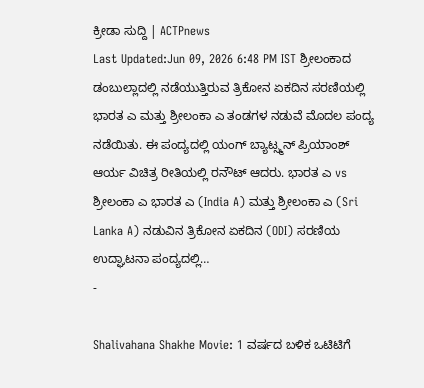ಕ್ರೀಡಾ ಸುದ್ದಿ | ACTPnews
Last Updated:Jun 09, 2026 6:48 PM IST ಶ್ರೀಲಂಕಾದ ಡಂಬುಲ್ಲಾದಲ್ಲಿ ನಡೆಯುತ್ತಿರುವ ತ್ರಿಕೋನ ಏಕದಿನ ಸರಣಿಯಲ್ಲಿ ಭಾರತ ಎ ಮತ್ತು ಶ್ರೀಲಂಕಾ ಎ ತಂಡಗಳ ನಡುವೆ ಮೊದಲ ಪಂದ್ಯ ನಡೆಯಿತು. ಈ ಪಂದ್ಯದಲ್ಲಿ ಯಂಗ್ ಬ್ಯಾಟ್ಸ್ಮನ್ ಪ್ರಿಯಾಂಶ್ ಆರ್ಯ ವಿಚಿತ್ರ ರೀತಿಯಲ್ಲಿ ರನೌಟ್ ಆದರು. ಭಾರತ ಎ vs ಶ್ರೀಲಂಕಾ ಎ ಭಾರತ ಎ (India A) ಮತ್ತು ಶ್ರೀಲಂಕಾ ಎ (Sri Lanka A) ನಡುವಿನ ತ್ರಿಕೋನ ಏಕದಿನ (ODI) ಸರಣಿಯ ಉದ್ಘಾಟನಾ ಪಂದ್ಯದಲ್ಲಿ…
-

Shalivahana Shakhe Movie: 1 ವರ್ಷದ ಬಳಿಕ ಒಟಿಟಿಗೆ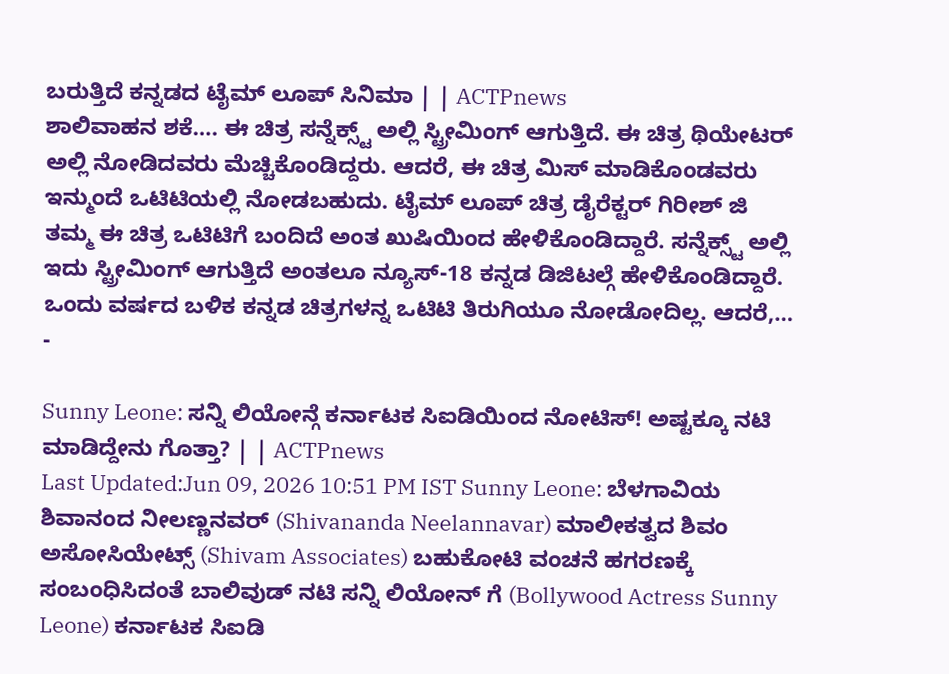ಬರುತ್ತಿದೆ ಕನ್ನಡದ ಟೈಮ್ ಲೂಪ್ ಸಿನಿಮಾ | | ACTPnews
ಶಾಲಿವಾಹನ ಶಕೆ…. ಈ ಚಿತ್ರ ಸನ್ನೆಕ್ಸ್ಟ್ ಅಲ್ಲಿ ಸ್ಟ್ರೀಮಿಂಗ್ ಆಗುತ್ತಿದೆ. ಈ ಚಿತ್ರ ಥಿಯೇಟರ್ ಅಲ್ಲಿ ನೋಡಿದವರು ಮೆಚ್ಚಿಕೊಂಡಿದ್ದರು. ಆದರೆ, ಈ ಚಿತ್ರ ಮಿಸ್ ಮಾಡಿಕೊಂಡವರು ಇನ್ಮುಂದೆ ಒಟಿಟಿಯಲ್ಲಿ ನೋಡಬಹುದು. ಟೈಮ್ ಲೂಪ್ ಚಿತ್ರ ಡೈರೆಕ್ಟರ್ ಗಿರೀಶ್ ಜಿ ತಮ್ಮ ಈ ಚಿತ್ರ ಒಟಿಟಿಗೆ ಬಂದಿದೆ ಅಂತ ಖುಷಿಯಿಂದ ಹೇಳಿಕೊಂಡಿದ್ದಾರೆ. ಸನ್ನೆಕ್ಸ್ಟ್ ಅಲ್ಲಿ ಇದು ಸ್ಟ್ರೀಮಿಂಗ್ ಆಗುತ್ತಿದೆ ಅಂತಲೂ ನ್ಯೂಸ್-18 ಕನ್ನಡ ಡಿಜಿಟಲ್ಗೆ ಹೇಳಿಕೊಂಡಿದ್ದಾರೆ. ಒಂದು ವರ್ಷದ ಬಳಿಕ ಕನ್ನಡ ಚಿತ್ರಗಳನ್ನ ಒಟಿಟಿ ತಿರುಗಿಯೂ ನೋಡೋದಿಲ್ಲ. ಆದರೆ,…
-

Sunny Leone: ಸನ್ನಿ ಲಿಯೋನ್ಗೆ ಕರ್ನಾಟಕ ಸಿಐಡಿಯಿಂದ ನೋಟಿಸ್! ಅಷ್ಟಕ್ಕೂ ನಟಿ ಮಾಡಿದ್ದೇನು ಗೊತ್ತಾ? | | ACTPnews
Last Updated:Jun 09, 2026 10:51 PM IST Sunny Leone: ಬೆಳಗಾವಿಯ ಶಿವಾನಂದ ನೀಲಣ್ಣನವರ್ (Shivananda Neelannavar) ಮಾಲೀಕತ್ವದ ಶಿವಂ ಅಸೋಸಿಯೇಟ್ಸ್ (Shivam Associates) ಬಹುಕೋಟಿ ವಂಚನೆ ಹಗರಣಕ್ಕೆ ಸಂಬಂಧಿಸಿದಂತೆ ಬಾಲಿವುಡ್ ನಟಿ ಸನ್ನಿ ಲಿಯೋನ್ ಗೆ (Bollywood Actress Sunny Leone) ಕರ್ನಾಟಕ ಸಿಐಡಿ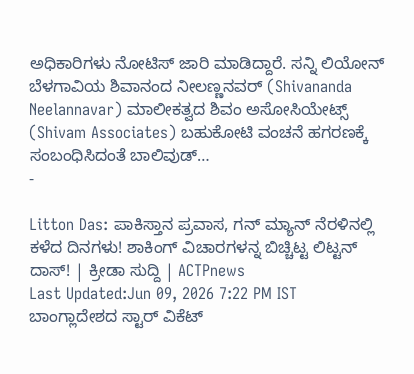ಅಧಿಕಾರಿಗಳು ನೋಟಿಸ್ ಜಾರಿ ಮಾಡಿದ್ದಾರೆ. ಸನ್ನಿ ಲಿಯೋನ್ ಬೆಳಗಾವಿಯ ಶಿವಾನಂದ ನೀಲಣ್ಣನವರ್ (Shivananda Neelannavar) ಮಾಲೀಕತ್ವದ ಶಿವಂ ಅಸೋಸಿಯೇಟ್ಸ್ (Shivam Associates) ಬಹುಕೋಟಿ ವಂಚನೆ ಹಗರಣಕ್ಕೆ ಸಂಬಂಧಿಸಿದಂತೆ ಬಾಲಿವುಡ್…
-

Litton Das: ಪಾಕಿಸ್ತಾನ ಪ್ರವಾಸ, ಗನ್ ಮ್ಯಾನ್ ನೆರಳಿನಲ್ಲಿ ಕಳೆದ ದಿನಗಳು! ಶಾಕಿಂಗ್ ವಿಚಾರಗಳನ್ನ ಬಿಚ್ಚಿಟ್ಟ ಲಿಟ್ಟನ್ ದಾಸ್! | ಕ್ರೀಡಾ ಸುದ್ದಿ | ACTPnews
Last Updated:Jun 09, 2026 7:22 PM IST ಬಾಂಗ್ಲಾದೇಶದ ಸ್ಟಾರ್ ವಿಕೆಟ್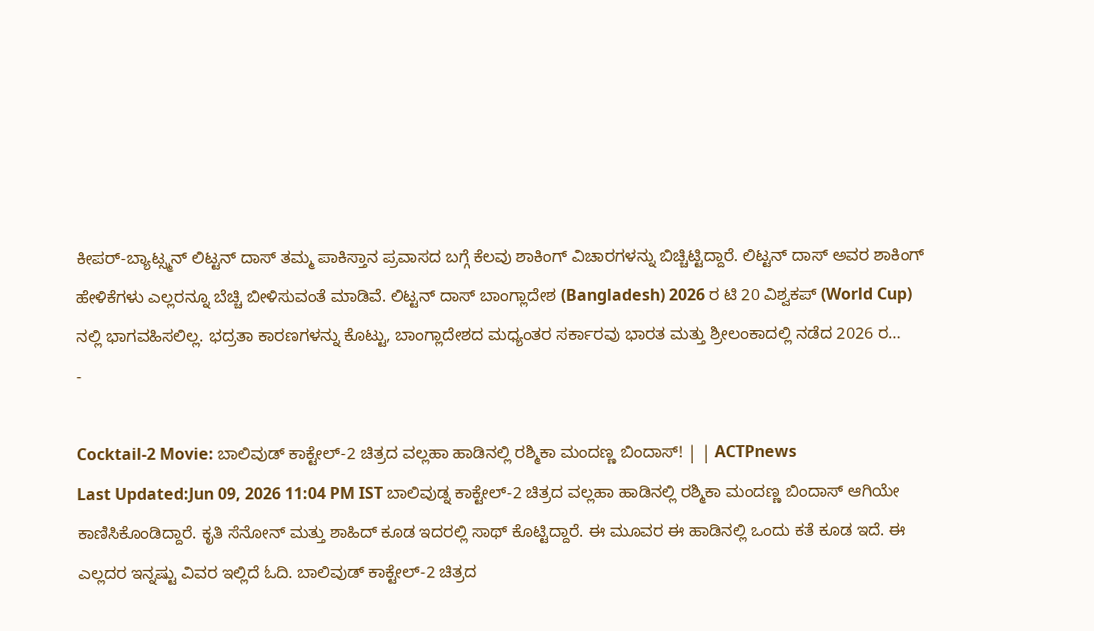ಕೀಪರ್-ಬ್ಯಾಟ್ಸ್ಮನ್ ಲಿಟ್ಟನ್ ದಾಸ್ ತಮ್ಮ ಪಾಕಿಸ್ತಾನ ಪ್ರವಾಸದ ಬಗ್ಗೆ ಕೆಲವು ಶಾಕಿಂಗ್ ವಿಚಾರಗಳನ್ನು ಬಿಚ್ಚಿಟ್ಟಿದ್ದಾರೆ. ಲಿಟ್ಟನ್ ದಾಸ್ ಅವರ ಶಾಕಿಂಗ್ ಹೇಳಿಕೆಗಳು ಎಲ್ಲರನ್ನೂ ಬೆಚ್ಚಿ ಬೀಳಿಸುವಂತೆ ಮಾಡಿವೆ. ಲಿಟ್ಟನ್ ದಾಸ್ ಬಾಂಗ್ಲಾದೇಶ (Bangladesh) 2026 ರ ಟಿ 20 ವಿಶ್ವಕಪ್ (World Cup) ನಲ್ಲಿ ಭಾಗವಹಿಸಲಿಲ್ಲ. ಭದ್ರತಾ ಕಾರಣಗಳನ್ನು ಕೊಟ್ಟು, ಬಾಂಗ್ಲಾದೇಶದ ಮಧ್ಯಂತರ ಸರ್ಕಾರವು ಭಾರತ ಮತ್ತು ಶ್ರೀಲಂಕಾದಲ್ಲಿ ನಡೆದ 2026 ರ…
-

Cocktail-2 Movie: ಬಾಲಿವುಡ್ ಕಾಕ್ಟೇಲ್-2 ಚಿತ್ರದ ವಲ್ಲಹಾ ಹಾಡಿನಲ್ಲಿ ರಶ್ಮಿಕಾ ಮಂದಣ್ಣ ಬಿಂದಾಸ್! | | ACTPnews
Last Updated:Jun 09, 2026 11:04 PM IST ಬಾಲಿವುಡ್ನ ಕಾಕ್ಟೇಲ್-2 ಚಿತ್ರದ ವಲ್ಲಹಾ ಹಾಡಿನಲ್ಲಿ ರಶ್ಮಿಕಾ ಮಂದಣ್ಣ ಬಿಂದಾಸ್ ಆಗಿಯೇ ಕಾಣಿಸಿಕೊಂಡಿದ್ದಾರೆ. ಕೃತಿ ಸೆನೋನ್ ಮತ್ತು ಶಾಹಿದ್ ಕೂಡ ಇದರಲ್ಲಿ ಸಾಥ್ ಕೊಟ್ಟಿದ್ದಾರೆ. ಈ ಮೂವರ ಈ ಹಾಡಿನಲ್ಲಿ ಒಂದು ಕತೆ ಕೂಡ ಇದೆ. ಈ ಎಲ್ಲದರ ಇನ್ನಷ್ಟು ವಿವರ ಇಲ್ಲಿದೆ ಓದಿ. ಬಾಲಿವುಡ್ ಕಾಕ್ಟೇಲ್-2 ಚಿತ್ರದ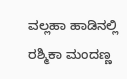ವಲ್ಲಹಾ ಹಾಡಿನಲ್ಲಿ ರಶ್ಮಿಕಾ ಮಂದಣ್ಣ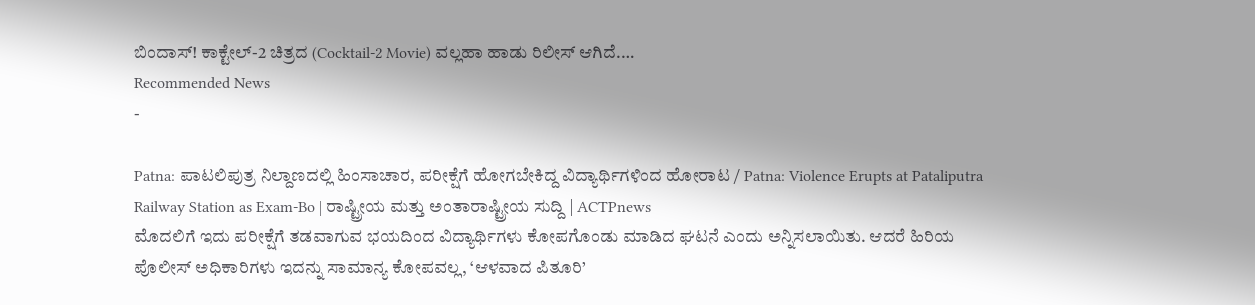ಬಿಂದಾಸ್! ಕಾಕ್ಟೇಲ್-2 ಚಿತ್ರದ (Cocktail-2 Movie) ವಲ್ಲಹಾ ಹಾಡು ರಿಲೀಸ್ ಆಗಿದೆ.…
Recommended News
-

Patna: ಪಾಟಲಿಪುತ್ರ ನಿಲ್ದಾಣದಲ್ಲಿ ಹಿಂಸಾಚಾರ, ಪರೀಕ್ಷೆಗೆ ಹೋಗಬೇಕಿದ್ದ ವಿದ್ಯಾರ್ಥಿಗಳಿಂದ ಹೋರಾಟ / Patna: Violence Erupts at Pataliputra Railway Station as Exam-Bo | ರಾಷ್ಟ್ರೀಯ ಮತ್ತು ಅಂತಾರಾಷ್ಟ್ರೀಯ ಸುದ್ದಿ | ACTPnews
ಮೊದಲಿಗೆ ಇದು ಪರೀಕ್ಷೆಗೆ ತಡವಾಗುವ ಭಯದಿಂದ ವಿದ್ಯಾರ್ಥಿಗಳು ಕೋಪಗೊಂಡು ಮಾಡಿದ ಘಟನೆ ಎಂದು ಅನ್ನಿಸಲಾಯಿತು. ಆದರೆ ಹಿರಿಯ ಪೊಲೀಸ್ ಅಧಿಕಾರಿಗಳು ಇದನ್ನು ಸಾಮಾನ್ಯ ಕೋಪವಲ್ಲ, ‘ಆಳವಾದ ಪಿತೂರಿ’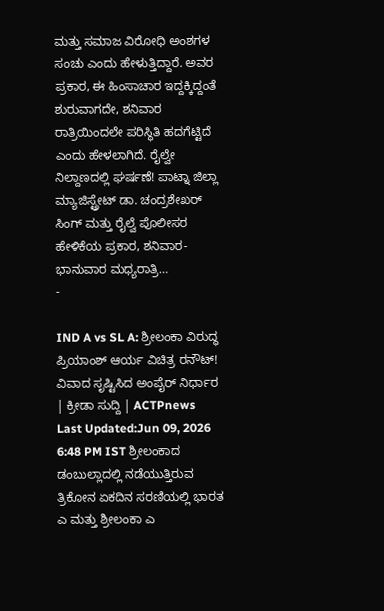ಮತ್ತು ಸಮಾಜ ವಿರೋಧಿ ಅಂಶಗಳ ಸಂಚು ಎಂದು ಹೇಳುತ್ತಿದ್ದಾರೆ. ಅವರ ಪ್ರಕಾರ, ಈ ಹಿಂಸಾಚಾರ ಇದ್ದಕ್ಕಿದ್ದಂತೆ ಶುರುವಾಗದೇ, ಶನಿವಾರ ರಾತ್ರಿಯಿಂದಲೇ ಪರಿಸ್ಥಿತಿ ಹದಗೆಟ್ಟಿದೆ ಎಂದು ಹೇಳಲಾಗಿದೆ. ರೈಲ್ವೇ ನಿಲ್ದಾಣದಲ್ಲಿ ಘರ್ಷಣೆ! ಪಾಟ್ನಾ ಜಿಲ್ಲಾ ಮ್ಯಾಜಿಸ್ಟ್ರೇಟ್ ಡಾ. ಚಂದ್ರಶೇಖರ್ ಸಿಂಗ್ ಮತ್ತು ರೈಲ್ವೆ ಪೊಲೀಸರ ಹೇಳಿಕೆಯ ಪ್ರಕಾರ, ಶನಿವಾರ-ಭಾನುವಾರ ಮಧ್ಯರಾತ್ರಿ…
-

IND A vs SL A: ಶ್ರೀಲಂಕಾ ವಿರುದ್ಧ ಪ್ರಿಯಾಂಶ್ ಆರ್ಯ ವಿಚಿತ್ರ ರನೌಟ್! ವಿವಾದ ಸೃಷ್ಟಿಸಿದ ಅಂಪೈರ್ ನಿರ್ಧಾರ | ಕ್ರೀಡಾ ಸುದ್ದಿ | ACTPnews
Last Updated:Jun 09, 2026 6:48 PM IST ಶ್ರೀಲಂಕಾದ ಡಂಬುಲ್ಲಾದಲ್ಲಿ ನಡೆಯುತ್ತಿರುವ ತ್ರಿಕೋನ ಏಕದಿನ ಸರಣಿಯಲ್ಲಿ ಭಾರತ ಎ ಮತ್ತು ಶ್ರೀಲಂಕಾ ಎ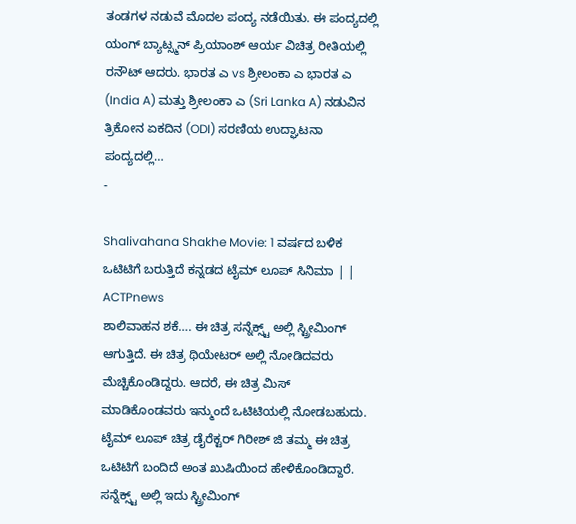ತಂಡಗಳ ನಡುವೆ ಮೊದಲ ಪಂದ್ಯ ನಡೆಯಿತು. ಈ ಪಂದ್ಯದಲ್ಲಿ ಯಂಗ್ ಬ್ಯಾಟ್ಸ್ಮನ್ ಪ್ರಿಯಾಂಶ್ ಆರ್ಯ ವಿಚಿತ್ರ ರೀತಿಯಲ್ಲಿ ರನೌಟ್ ಆದರು. ಭಾರತ ಎ vs ಶ್ರೀಲಂಕಾ ಎ ಭಾರತ ಎ (India A) ಮತ್ತು ಶ್ರೀಲಂಕಾ ಎ (Sri Lanka A) ನಡುವಿನ ತ್ರಿಕೋನ ಏಕದಿನ (ODI) ಸರಣಿಯ ಉದ್ಘಾಟನಾ ಪಂದ್ಯದಲ್ಲಿ…
-

Shalivahana Shakhe Movie: 1 ವರ್ಷದ ಬಳಿಕ ಒಟಿಟಿಗೆ ಬರುತ್ತಿದೆ ಕನ್ನಡದ ಟೈಮ್ ಲೂಪ್ ಸಿನಿಮಾ | | ACTPnews
ಶಾಲಿವಾಹನ ಶಕೆ…. ಈ ಚಿತ್ರ ಸನ್ನೆಕ್ಸ್ಟ್ ಅಲ್ಲಿ ಸ್ಟ್ರೀಮಿಂಗ್ ಆಗುತ್ತಿದೆ. ಈ ಚಿತ್ರ ಥಿಯೇಟರ್ ಅಲ್ಲಿ ನೋಡಿದವರು ಮೆಚ್ಚಿಕೊಂಡಿದ್ದರು. ಆದರೆ, ಈ ಚಿತ್ರ ಮಿಸ್ ಮಾಡಿಕೊಂಡವರು ಇನ್ಮುಂದೆ ಒಟಿಟಿಯಲ್ಲಿ ನೋಡಬಹುದು. ಟೈಮ್ ಲೂಪ್ ಚಿತ್ರ ಡೈರೆಕ್ಟರ್ ಗಿರೀಶ್ ಜಿ ತಮ್ಮ ಈ ಚಿತ್ರ ಒಟಿಟಿಗೆ ಬಂದಿದೆ ಅಂತ ಖುಷಿಯಿಂದ ಹೇಳಿಕೊಂಡಿದ್ದಾರೆ. ಸನ್ನೆಕ್ಸ್ಟ್ ಅಲ್ಲಿ ಇದು ಸ್ಟ್ರೀಮಿಂಗ್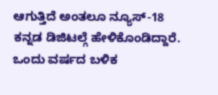ಆಗುತ್ತಿದೆ ಅಂತಲೂ ನ್ಯೂಸ್-18 ಕನ್ನಡ ಡಿಜಿಟಲ್ಗೆ ಹೇಳಿಕೊಂಡಿದ್ದಾರೆ. ಒಂದು ವರ್ಷದ ಬಳಿಕ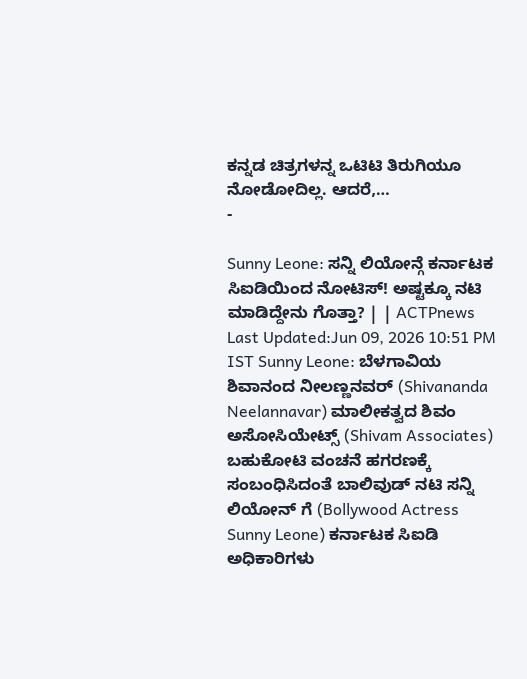ಕನ್ನಡ ಚಿತ್ರಗಳನ್ನ ಒಟಿಟಿ ತಿರುಗಿಯೂ ನೋಡೋದಿಲ್ಲ. ಆದರೆ,…
-

Sunny Leone: ಸನ್ನಿ ಲಿಯೋನ್ಗೆ ಕರ್ನಾಟಕ ಸಿಐಡಿಯಿಂದ ನೋಟಿಸ್! ಅಷ್ಟಕ್ಕೂ ನಟಿ ಮಾಡಿದ್ದೇನು ಗೊತ್ತಾ? | | ACTPnews
Last Updated:Jun 09, 2026 10:51 PM IST Sunny Leone: ಬೆಳಗಾವಿಯ ಶಿವಾನಂದ ನೀಲಣ್ಣನವರ್ (Shivananda Neelannavar) ಮಾಲೀಕತ್ವದ ಶಿವಂ ಅಸೋಸಿಯೇಟ್ಸ್ (Shivam Associates) ಬಹುಕೋಟಿ ವಂಚನೆ ಹಗರಣಕ್ಕೆ ಸಂಬಂಧಿಸಿದಂತೆ ಬಾಲಿವುಡ್ ನಟಿ ಸನ್ನಿ ಲಿಯೋನ್ ಗೆ (Bollywood Actress Sunny Leone) ಕರ್ನಾಟಕ ಸಿಐಡಿ ಅಧಿಕಾರಿಗಳು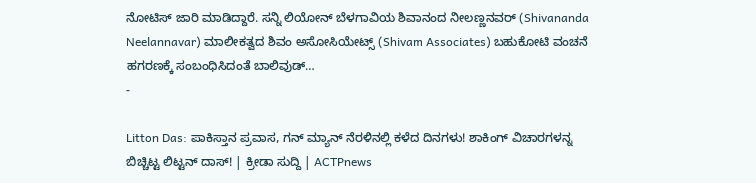ನೋಟಿಸ್ ಜಾರಿ ಮಾಡಿದ್ದಾರೆ. ಸನ್ನಿ ಲಿಯೋನ್ ಬೆಳಗಾವಿಯ ಶಿವಾನಂದ ನೀಲಣ್ಣನವರ್ (Shivananda Neelannavar) ಮಾಲೀಕತ್ವದ ಶಿವಂ ಅಸೋಸಿಯೇಟ್ಸ್ (Shivam Associates) ಬಹುಕೋಟಿ ವಂಚನೆ ಹಗರಣಕ್ಕೆ ಸಂಬಂಧಿಸಿದಂತೆ ಬಾಲಿವುಡ್…
-

Litton Das: ಪಾಕಿಸ್ತಾನ ಪ್ರವಾಸ, ಗನ್ ಮ್ಯಾನ್ ನೆರಳಿನಲ್ಲಿ ಕಳೆದ ದಿನಗಳು! ಶಾಕಿಂಗ್ ವಿಚಾರಗಳನ್ನ ಬಿಚ್ಚಿಟ್ಟ ಲಿಟ್ಟನ್ ದಾಸ್! | ಕ್ರೀಡಾ ಸುದ್ದಿ | ACTPnews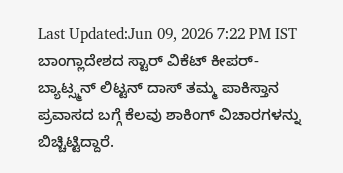Last Updated:Jun 09, 2026 7:22 PM IST ಬಾಂಗ್ಲಾದೇಶದ ಸ್ಟಾರ್ ವಿಕೆಟ್ ಕೀಪರ್-ಬ್ಯಾಟ್ಸ್ಮನ್ ಲಿಟ್ಟನ್ ದಾಸ್ ತಮ್ಮ ಪಾಕಿಸ್ತಾನ ಪ್ರವಾಸದ ಬಗ್ಗೆ ಕೆಲವು ಶಾಕಿಂಗ್ ವಿಚಾರಗಳನ್ನು ಬಿಚ್ಚಿಟ್ಟಿದ್ದಾರೆ.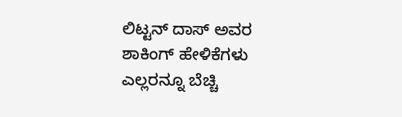ಲಿಟ್ಟನ್ ದಾಸ್ ಅವರ ಶಾಕಿಂಗ್ ಹೇಳಿಕೆಗಳು ಎಲ್ಲರನ್ನೂ ಬೆಚ್ಚಿ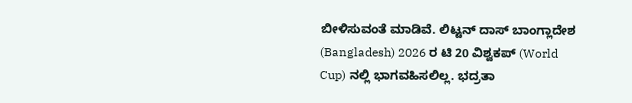ಬೀಳಿಸುವಂತೆ ಮಾಡಿವೆ. ಲಿಟ್ಟನ್ ದಾಸ್ ಬಾಂಗ್ಲಾದೇಶ (Bangladesh) 2026 ರ ಟಿ 20 ವಿಶ್ವಕಪ್ (World Cup) ನಲ್ಲಿ ಭಾಗವಹಿಸಲಿಲ್ಲ. ಭದ್ರತಾ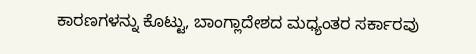ಕಾರಣಗಳನ್ನು ಕೊಟ್ಟು, ಬಾಂಗ್ಲಾದೇಶದ ಮಧ್ಯಂತರ ಸರ್ಕಾರವು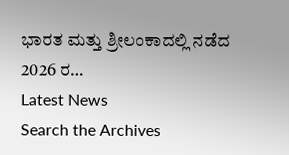ಭಾರತ ಮತ್ತು ಶ್ರೀಲಂಕಾದಲ್ಲಿ ನಡೆದ 2026 ರ…
Latest News
Search the Archives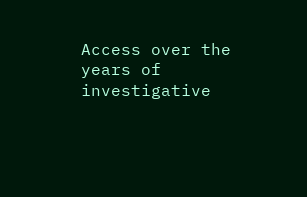Access over the years of investigative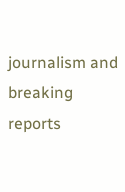journalism and breaking reports